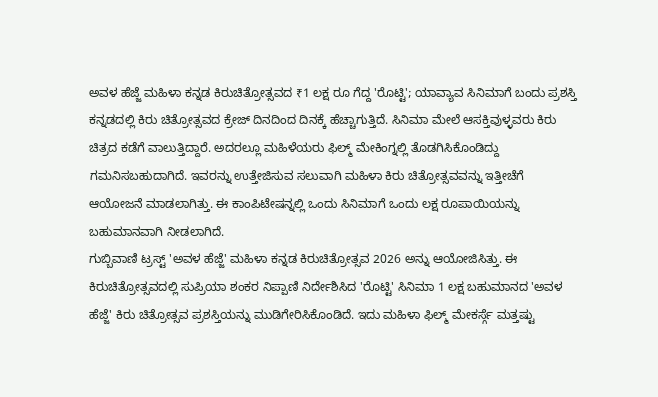ಅವಳ ಹೆಜ್ಜೆ ಮಹಿಳಾ ಕನ್ನಡ ಕಿರುಚಿತ್ರೋತ್ಸವದ ₹1 ಲಕ್ಷ ರೂ ಗೆದ್ದ 'ರೊಟ್ಟಿ'; ಯಾವ್ಯಾವ ಸಿನಿಮಾಗೆ ಬಂದು ಪ್ರಶಸ್ತಿ
ಕನ್ನಡದಲ್ಲಿ ಕಿರು ಚಿತ್ರೋತ್ಸವದ ಕ್ರೇಜ್ ದಿನದಿಂದ ದಿನಕ್ಕೆ ಹೆಚ್ಚಾಗುತ್ತಿದೆ. ಸಿನಿಮಾ ಮೇಲೆ ಆಸಕ್ತಿವುಳ್ಳವರು ಕಿರು ಚಿತ್ರದ ಕಡೆಗೆ ವಾಲುತ್ತಿದ್ದಾರೆ. ಅದರಲ್ಲೂ ಮಹಿಳೆಯರು ಫಿಲ್ಮ್ ಮೇಕಿಂಗ್ನಲ್ಲಿ ತೊಡಗಿಸಿಕೊಂಡಿದ್ದು ಗಮನಿಸಬಹುದಾಗಿದೆ. ಇವರನ್ನು ಉತ್ತೇಜಿಸುವ ಸಲುವಾಗಿ ಮಹಿಳಾ ಕಿರು ಚಿತ್ರೋತ್ಸವವನ್ನು ಇತ್ತೀಚೆಗೆ ಆಯೋಜನೆ ಮಾಡಲಾಗಿತ್ತು. ಈ ಕಾಂಪಿಟೇಷನ್ನಲ್ಲಿ ಒಂದು ಸಿನಿಮಾಗೆ ಒಂದು ಲಕ್ಷ ರೂಪಾಯಿಯನ್ನು ಬಹುಮಾನವಾಗಿ ನೀಡಲಾಗಿದೆ.
ಗುಬ್ಬಿವಾಣಿ ಟ್ರಸ್ಟ್ 'ಅವಳ ಹೆಜ್ಜೆ' ಮಹಿಳಾ ಕನ್ನಡ ಕಿರುಚಿತ್ರೋತ್ಸವ 2026 ಅನ್ನು ಆಯೋಜಿಸಿತ್ತು. ಈ ಕಿರುಚಿತ್ರೋತ್ಸವದಲ್ಲಿ ಸುಪ್ರಿಯಾ ಶಂಕರ ನಿಪ್ಪಾಣಿ ನಿರ್ದೇಶಿಸಿದ 'ರೊಟ್ಟಿ' ಸಿನಿಮಾ 1 ಲಕ್ಷ ಬಹುಮಾನದ 'ಅವಳ ಹೆಜ್ಜೆ' ಕಿರು ಚಿತ್ರೋತ್ಸವ ಪ್ರಶಸ್ತಿಯನ್ನು ಮುಡಿಗೇರಿಸಿಕೊಂಡಿದೆ. ಇದು ಮಹಿಳಾ ಫಿಲ್ಮ್ ಮೇಕರ್ಸ್ಗೆ ಮತ್ತಷ್ಟು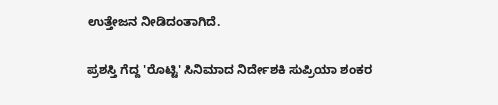ಉತ್ತೇಜನ ನೀಡಿದಂತಾಗಿದೆ.

ಪ್ರಶಸ್ತಿ ಗೆದ್ದ 'ರೊಟ್ಟಿ' ಸಿನಿಮಾದ ನಿರ್ದೇಶಕಿ ಸುಪ್ರಿಯಾ ಶಂಕರ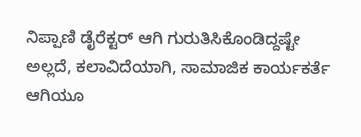ನಿಪ್ಪಾಣಿ ಡೈರೆಕ್ಟರ್ ಆಗಿ ಗುರುತಿಸಿಕೊಂಡಿದ್ದಷ್ಟೇ ಅಲ್ಲದೆ, ಕಲಾವಿದೆಯಾಗಿ, ಸಾಮಾಜಿಕ ಕಾರ್ಯಕರ್ತೆ ಆಗಿಯೂ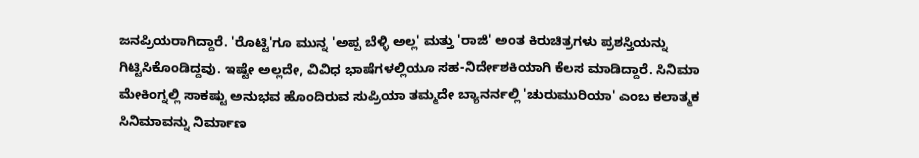ಜನಪ್ರಿಯರಾಗಿದ್ದಾರೆ. 'ರೊಟ್ಟಿ'ಗೂ ಮುನ್ನ 'ಅಪ್ಪ ಬೆಳ್ಳಿ ಅಲ್ಲ' ಮತ್ತು 'ರಾಜಿ' ಅಂತ ಕಿರುಚಿತ್ರಗಳು ಪ್ರಶಸ್ತಿಯನ್ನು ಗಿಟ್ಟಿಸಿಕೊಂಡಿದ್ದವು. ಇಷ್ಟೇ ಅಲ್ಲದೇ, ವಿವಿಧ ಭಾಷೆಗಳಲ್ಲಿಯೂ ಸಹ-ನಿರ್ದೇಶಕಿಯಾಗಿ ಕೆಲಸ ಮಾಡಿದ್ದಾರೆ. ಸಿನಿಮಾ ಮೇಕಿಂಗ್ನಲ್ಲಿ ಸಾಕಷ್ಟು ಅನುಭವ ಹೊಂದಿರುವ ಸುಪ್ರಿಯಾ ತಮ್ಮದೇ ಬ್ಯಾನರ್ನಲ್ಲಿ 'ಚುರುಮುರಿಯಾ' ಎಂಬ ಕಲಾತ್ಮಕ ಸಿನಿಮಾವನ್ನು ನಿರ್ಮಾಣ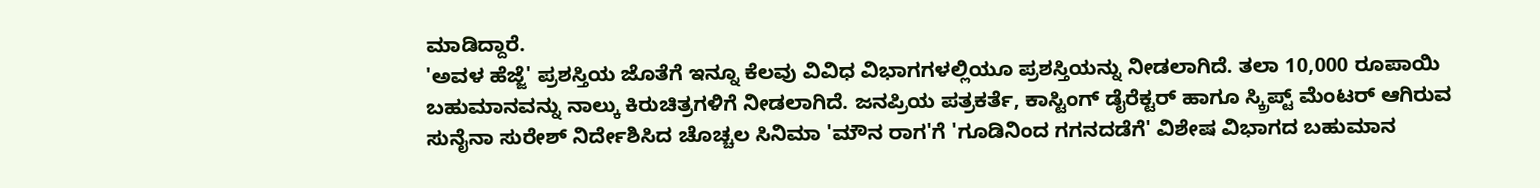ಮಾಡಿದ್ದಾರೆ.
'ಅವಳ ಹೆಜ್ಜೆ' ಪ್ರಶಸ್ತಿಯ ಜೊತೆಗೆ ಇನ್ನೂ ಕೆಲವು ವಿವಿಧ ವಿಭಾಗಗಳಲ್ಲಿಯೂ ಪ್ರಶಸ್ತಿಯನ್ನು ನೀಡಲಾಗಿದೆ. ತಲಾ 10,000 ರೂಪಾಯಿ ಬಹುಮಾನವನ್ನು ನಾಲ್ಕು ಕಿರುಚಿತ್ರಗಳಿಗೆ ನೀಡಲಾಗಿದೆ. ಜನಪ್ರಿಯ ಪತ್ರಕರ್ತೆ, ಕಾಸ್ಟಿಂಗ್ ಡೈರೆಕ್ಟರ್ ಹಾಗೂ ಸ್ಕ್ರಿಪ್ಟ್ ಮೆಂಟರ್ ಆಗಿರುವ ಸುನೈನಾ ಸುರೇಶ್ ನಿರ್ದೇಶಿಸಿದ ಚೊಚ್ಚಲ ಸಿನಿಮಾ 'ಮೌನ ರಾಗ'ಗೆ 'ಗೂಡಿನಿಂದ ಗಗನದಡೆಗೆ' ವಿಶೇಷ ವಿಭಾಗದ ಬಹುಮಾನ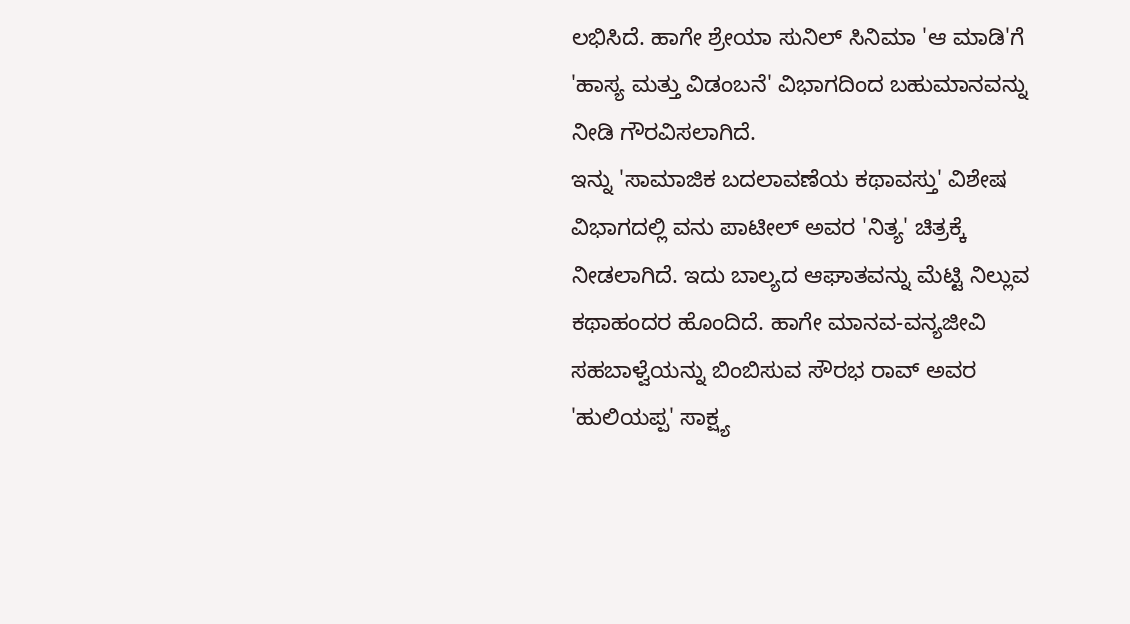ಲಭಿಸಿದೆ. ಹಾಗೇ ಶ್ರೇಯಾ ಸುನಿಲ್ ಸಿನಿಮಾ 'ಆ ಮಾಡಿ'ಗೆ 'ಹಾಸ್ಯ ಮತ್ತು ವಿಡಂಬನೆ' ವಿಭಾಗದಿಂದ ಬಹುಮಾನವನ್ನು ನೀಡಿ ಗೌರವಿಸಲಾಗಿದೆ.
ಇನ್ನು 'ಸಾಮಾಜಿಕ ಬದಲಾವಣೆಯ ಕಥಾವಸ್ತು' ವಿಶೇಷ ವಿಭಾಗದಲ್ಲಿ ವನು ಪಾಟೀಲ್ ಅವರ 'ನಿತ್ಯ' ಚಿತ್ರಕ್ಕೆ ನೀಡಲಾಗಿದೆ. ಇದು ಬಾಲ್ಯದ ಆಘಾತವನ್ನು ಮೆಟ್ಟಿ ನಿಲ್ಲುವ ಕಥಾಹಂದರ ಹೊಂದಿದೆ. ಹಾಗೇ ಮಾನವ-ವನ್ಯಜೀವಿ ಸಹಬಾಳ್ವೆಯನ್ನು ಬಿಂಬಿಸುವ ಸೌರಭ ರಾವ್ ಅವರ 'ಹುಲಿಯಪ್ಪ' ಸಾಕ್ಷ್ಯ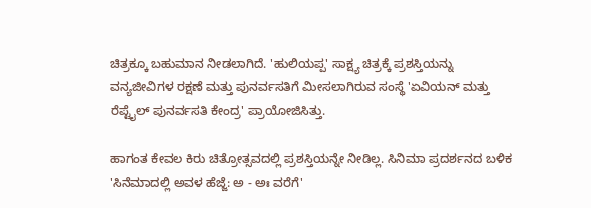ಚಿತ್ರಕ್ಕೂ ಬಹುಮಾನ ನೀಡಲಾಗಿದೆ. 'ಹುಲಿಯಪ್ಪ' ಸಾಕ್ಷ್ಯ ಚಿತ್ರಕ್ಕೆ ಪ್ರಶಸ್ತಿಯನ್ನು ವನ್ಯಜೀವಿಗಳ ರಕ್ಷಣೆ ಮತ್ತು ಪುನರ್ವಸತಿಗೆ ಮೀಸಲಾಗಿರುವ ಸಂಸ್ಥೆ 'ಏವಿಯನ್ ಮತ್ತು ರೆಪ್ಟೈಲ್ ಪುನರ್ವಸತಿ ಕೇಂದ್ರ' ಪ್ರಾಯೋಜಿಸಿತ್ತು.

ಹಾಗಂತ ಕೇವಲ ಕಿರು ಚಿತ್ರೋತ್ಸವದಲ್ಲಿ ಪ್ರಶಸ್ತಿಯನ್ನೇ ನೀಡಿಲ್ಲ. ಸಿನಿಮಾ ಪ್ರದರ್ಶನದ ಬಳಿಕ 'ಸಿನೆಮಾದಲ್ಲಿ ಅವಳ ಹೆಜ್ಜೆ: ಅ - ಅಃ ವರೆಗೆ'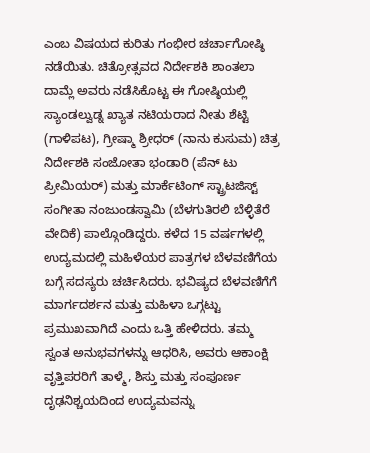ಎಂಬ ವಿಷಯದ ಕುರಿತು ಗಂಭೀರ ಚರ್ಚಾಗೋಷ್ಠಿ ನಡೆಯಿತು. ಚಿತ್ರೋತ್ಸವದ ನಿರ್ದೇಶಕಿ ಶಾಂತಲಾ ದಾಮ್ಲೆ ಅವರು ನಡೆಸಿಕೊಟ್ಟ ಈ ಗೋಷ್ಠಿಯಲ್ಲಿ ಸ್ಯಾಂಡಲ್ವುಡ್ನ ಖ್ಯಾತ ನಟಿಯರಾದ ನೀತು ಶೆಟ್ಟಿ (ಗಾಳಿಪಟ), ಗ್ರೀಷ್ಮಾ ಶ್ರೀಧರ್ (ನಾನು ಕುಸುಮ) ಚಿತ್ರ ನಿರ್ದೇಶಕಿ ಸಂಜೋತಾ ಭಂಡಾರಿ (ಪೆನ್ ಟು ಪ್ರೀಮಿಯರ್) ಮತ್ತು ಮಾರ್ಕೆಟಿಂಗ್ ಸ್ಟ್ರಾಟಜಿಸ್ಟ್ ಸಂಗೀತಾ ನಂಜುಂಡಸ್ವಾಮಿ (ಬೆಳಗುತಿರಲಿ ಬೆಳ್ಳಿತೆರೆ ವೇದಿಕೆ) ಪಾಲ್ಗೊಂಡಿದ್ದರು. ಕಳೆದ 15 ವರ್ಷಗಳಲ್ಲಿ ಉದ್ಯಮದಲ್ಲಿ ಮಹಿಳೆಯರ ಪಾತ್ರಗಳ ಬೆಳವಣಿಗೆಯ ಬಗ್ಗೆ ಸದಸ್ಯರು ಚರ್ಚಿಸಿದರು. ಭವಿಷ್ಯದ ಬೆಳವಣಿಗೆಗೆ ಮಾರ್ಗದರ್ಶನ ಮತ್ತು ಮಹಿಳಾ ಒಗ್ಗಟ್ಟು ಪ್ರಮುಖವಾಗಿದೆ ಎಂದು ಒತ್ತಿ ಹೇಳಿದರು. ತಮ್ಮ ಸ್ವಂತ ಅನುಭವಗಳನ್ನು ಆಧರಿಸಿ, ಅವರು ಆಕಾಂಕ್ಷಿ ವೃತ್ತಿಪರರಿಗೆ ತಾಳ್ಮೆ, ಶಿಸ್ತು ಮತ್ತು ಸಂಪೂರ್ಣ ದೃಢನಿಶ್ಚಯದಿಂದ ಉದ್ಯಮವನ್ನು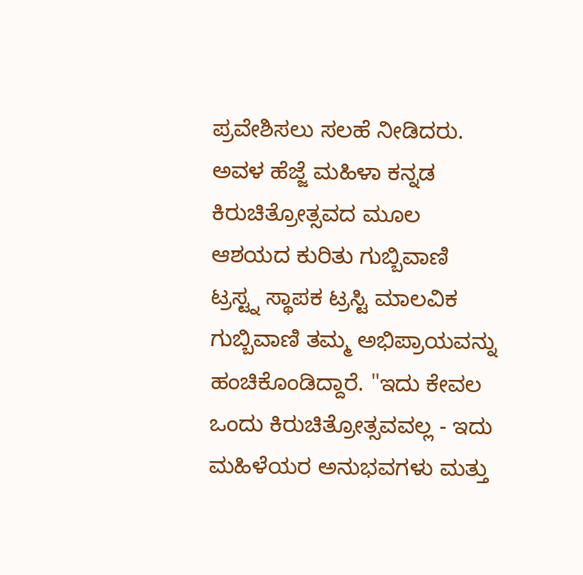ಪ್ರವೇಶಿಸಲು ಸಲಹೆ ನೀಡಿದರು.
ಅವಳ ಹೆಜ್ಜೆ ಮಹಿಳಾ ಕನ್ನಡ ಕಿರುಚಿತ್ರೋತ್ಸವದ ಮೂಲ ಆಶಯದ ಕುರಿತು ಗುಬ್ಬಿವಾಣಿ ಟ್ರಸ್ಟ್ನ ಸ್ಥಾಪಕ ಟ್ರಸ್ಟಿ ಮಾಲವಿಕ ಗುಬ್ಬಿವಾಣಿ ತಮ್ಮ ಅಭಿಪ್ರಾಯವನ್ನು ಹಂಚಿಕೊಂಡಿದ್ದಾರೆ. "ಇದು ಕೇವಲ ಒಂದು ಕಿರುಚಿತ್ರೋತ್ಸವವಲ್ಲ - ಇದು ಮಹಿಳೆಯರ ಅನುಭವಗಳು ಮತ್ತು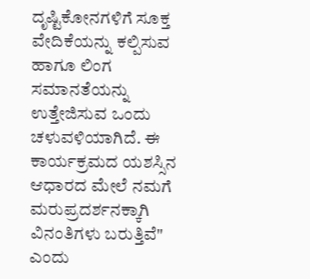ದೃಷ್ಟಿಕೋನಗಳಿಗೆ ಸೂಕ್ತ ವೇದಿಕೆಯನ್ನು ಕಲ್ಪಿಸುವ ಹಾಗೂ ಲಿಂಗ ಸಮಾನತೆಯನ್ನು ಉತ್ತೇಜಿಸುವ ಒಂದು ಚಳುವಳಿಯಾಗಿದೆ. ಈ ಕಾರ್ಯಕ್ರಮದ ಯಶಸ್ಸಿನ ಆಧಾರದ ಮೇಲೆ ನಮಗೆ ಮರುಪ್ರದರ್ಶನಕ್ಕಾಗಿ ವಿನಂತಿಗಳು ಬರುತ್ತಿವೆ" ಎಂದು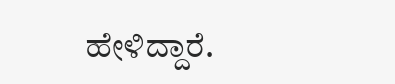ಹೇಳಿದ್ದಾರೆ.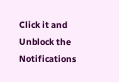Click it and Unblock the Notifications